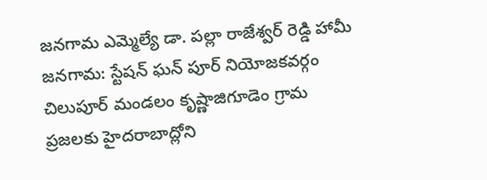జనగామ ఎమ్మెల్యే డా. పల్లా రాజేశ్వర్ రెడ్డి హామీ
జనగామ: స్టేషన్ ఘన్ పూర్ నియోజకవర్గం చిలుపూర్ మండలం కృష్ణాజిగూడెం గ్రామ ప్రజలకు హైదరాబాద్లోని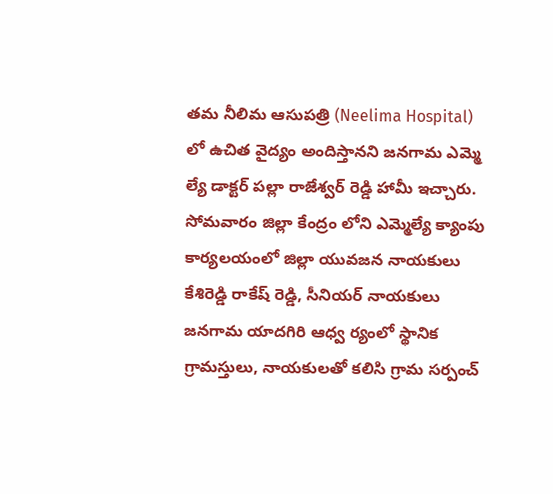తమ నీలిమ ఆసుపత్రి (Neelima Hospital) లో ఉచిత వైద్యం అందిస్తానని జనగామ ఎమ్మె ల్యే డాక్టర్ పల్లా రాజేశ్వర్ రెడ్డి హామీ ఇచ్చారు. సోమవారం జిల్లా కేంద్రం లోని ఎమ్మెల్యే క్యాంపు కార్యలయంలో జిల్లా యువజన నాయకులు కేశిరెడ్డి రాకేష్ రెడ్డి, సీనియర్ నాయకులు జనగామ యాదగిరి ఆధ్వ ర్యంలో స్థానిక గ్రామస్తులు, నాయకులతో కలిసి గ్రామ సర్పంచ్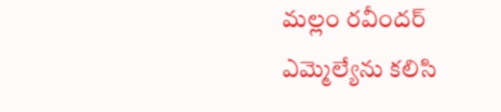మల్లం రవీందర్ ఎమ్మెల్యేను కలిసి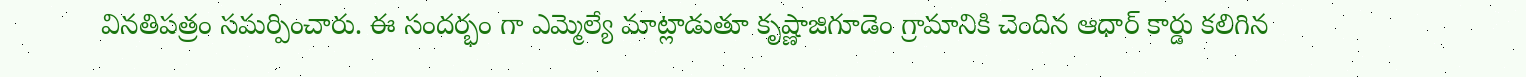వినతిపత్రం సమర్పించారు. ఈ సందర్భం గా ఎమ్మెల్యే మాట్లాడుతూ కృష్ణాజిగూడెం గ్రామానికి చెందిన ఆధార్ కార్డు కలిగిన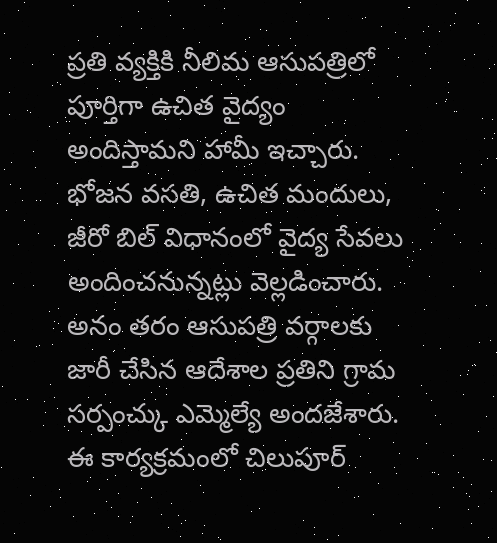ప్రతి వ్యక్తికి నీలిమ ఆసుపత్రిలో పూర్తిగా ఉచిత వైద్యం అందిస్తామని హామీ ఇచ్చారు. భోజన వసతి, ఉచిత మందులు, జీరో బిల్ విధానంలో వైద్య సేవలు అందించనున్నట్లు వెల్లడించారు. అనం తరం ఆసుపత్రి వర్గాలకు జారీ చేసిన ఆదేశాల ప్రతిని గ్రామ సర్పంచ్కు ఎమ్మెల్యే అందజేశారు. ఈ కార్యక్రమంలో చిలుపూర్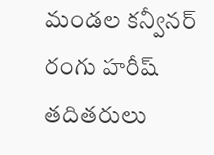మండల కన్వీనర్ రంగు హరీష్ తదితరులు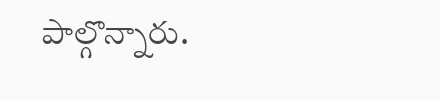పాల్గొన్నారు.